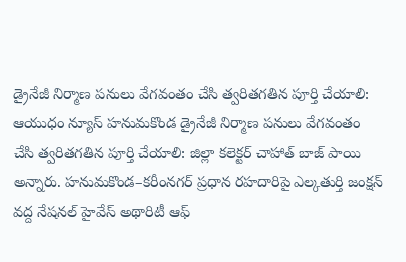డ్రైనేజీ నిర్మాణ పనులు వేగవంతం చేసి త్వరితగతిన పూర్తి చేయాలి:
ఆయుధం న్యూస్ హనుమకొండ డ్రైనేజీ నిర్మాణ పనులు వేగవంతం చేసి త్వరితగతిన పూర్తి చేయాలి: జిల్లా కలెక్టర్ చాహాత్ బాజ్ పాయి అన్నారు. హనుమకొండ–కరీంనగర్ ప్రధాన రహదారిపై ఎల్కతుర్తి జంక్షన్ వద్ద నేషనల్ హైవేస్ అథారిటీ ఆఫ్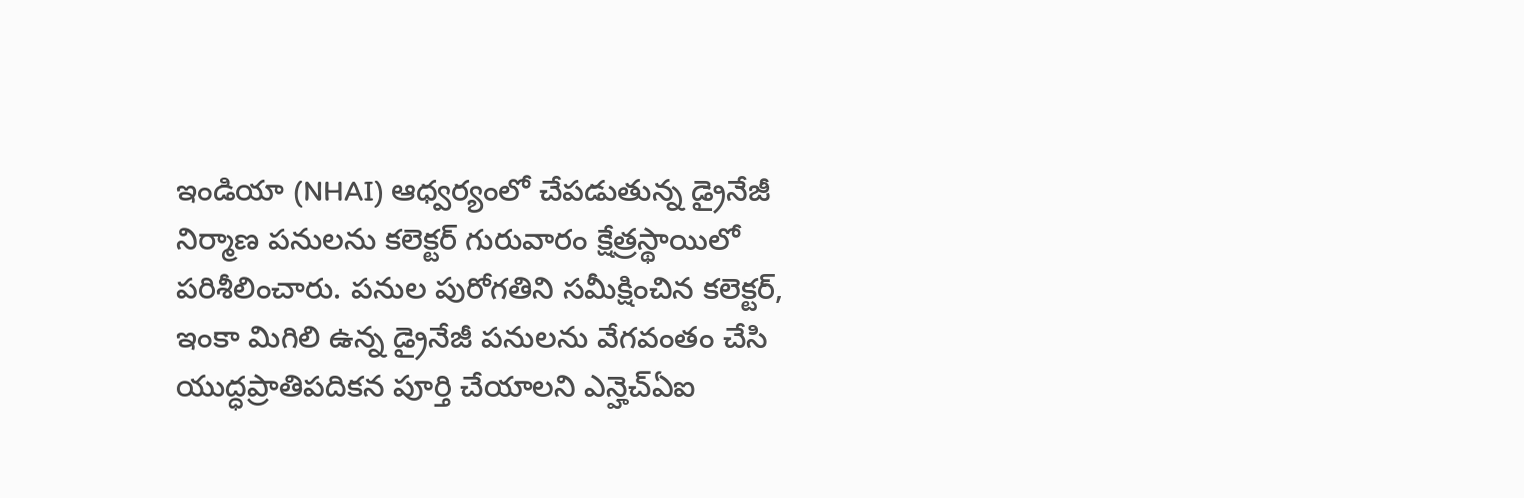ఇండియా (NHAI) ఆధ్వర్యంలో చేపడుతున్న డ్రైనేజీ నిర్మాణ పనులను కలెక్టర్ గురువారం క్షేత్రస్థాయిలో పరిశీలించారు. పనుల పురోగతిని సమీక్షించిన కలెక్టర్, ఇంకా మిగిలి ఉన్న డ్రైనేజీ పనులను వేగవంతం చేసి యుద్ధప్రాతిపదికన పూర్తి చేయాలని ఎన్హెచ్ఏఐ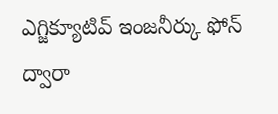ఎగ్జిక్యూటివ్ ఇంజనీర్కు ఫోన్ ద్వారా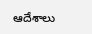ఆదేశాలు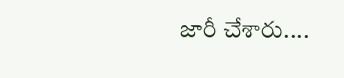జారీ చేశారు....